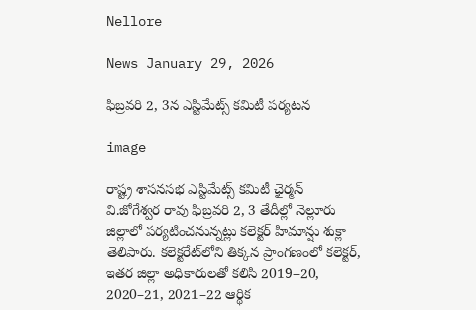Nellore

News January 29, 2026

ఫిబ్రవరి 2, 3న ఎస్టిమేట్స్ కమిటీ పర్యటన

image

రాష్ట్ర శాసనసభ ఎస్టిమేట్స్ కమిటీ ఛైర్మన్ వి.జోగేశ్వర రావు ఫిబ్రవరి 2, 3 తేదీల్లో నెల్లూరు జిల్లాలో పర్యటించనున్నట్లు కలెక్టర్ హిమాన్షు శుక్లా తెలిపారు. కలెక్టరేట్‌లోని తిక్కన ప్రాంగణంలో కలెక్టర్, ఇతర జిల్లా అధికారులతో కలిసి 2019–20, 2020–21, 2021–22 ఆర్థిక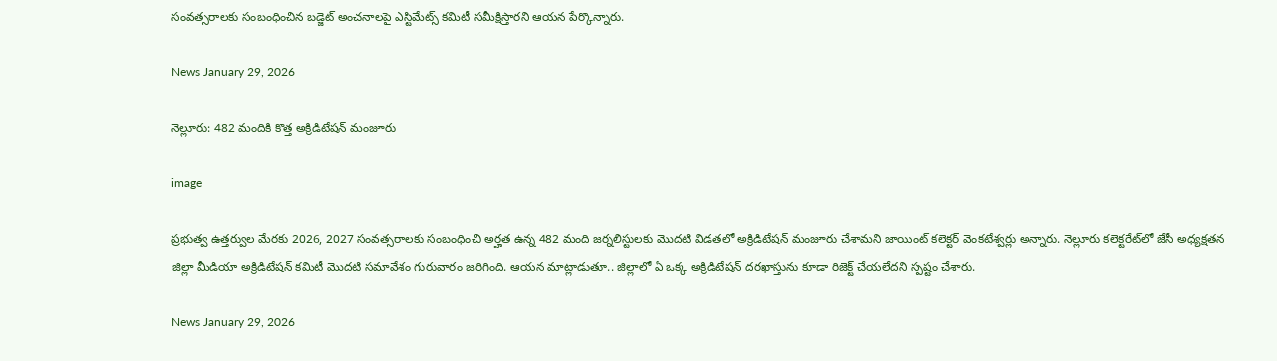సంవత్సరాలకు సంబంధించిన బడ్జెట్ అంచనాలపై ఎస్టిమేట్స్ కమిటీ సమీక్షిస్తారని ఆయన పేర్కొన్నారు.

News January 29, 2026

నెల్లూరు: 482 మందికి కొత్త అక్రిడిటేషన్ మంజూరు

image

ప్రభుత్వ ఉత్తర్వుల మేరకు 2026, 2027 సంవత్సరాలకు సంబంధించి అర్హత ఉన్న 482 మంది జర్నలిస్టులకు మొదటి విడతలో అక్రిడిటేషన్ మంజూరు చేశామని జాయింట్ కలెక్టర్ వెంకటేశ్వర్లు అన్నారు. నెల్లూరు కలెక్టరేట్‌లో జేసీ అధ్యక్షతన జిల్లా మీడియా అక్రిడిటేషన్ కమిటీ మొదటి సమావేశం గురువారం జరిగింది. ఆయన మాట్లాడుతూ.. జిల్లాలో ఏ ఒక్క అక్రిడిటేషన్ దరఖాస్తును కూడా రిజెక్ట్ చేయలేదని స్పష్టం చేశారు.

News January 29, 2026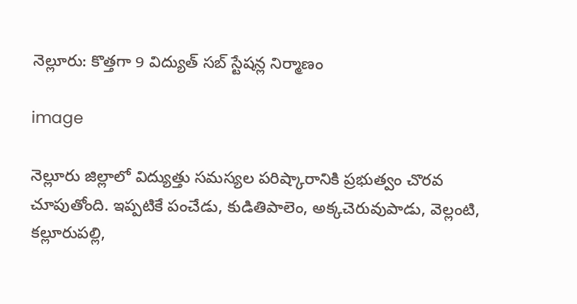నెల్లూరు: కొత్తగా 9 విద్యుత్ సబ్ స్టేషన్ల నిర్మాణం

image

నెల్లూరు జిల్లాలో విద్యుత్తు సమస్యల పరిష్కారానికి ప్రభుత్వం చొరవ చూపుతోంది. ఇప్పటికే పంచేడు, కుడితిపాలెం, అక్కచెరువుపాడు, వెల్లంటి, కల్లూరుపల్లి,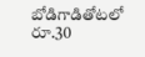బోడిగాడితోటలో రూ.30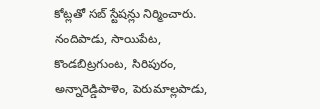కోట్లతో సబ్ స్టేషన్లు నిర్మించారు. నందిపాడు, సాయిపేట, కొండబిట్రగుంట, సిరిపురం, అన్నారెడ్డిపాళెం, పెరుమాల్లపాడు,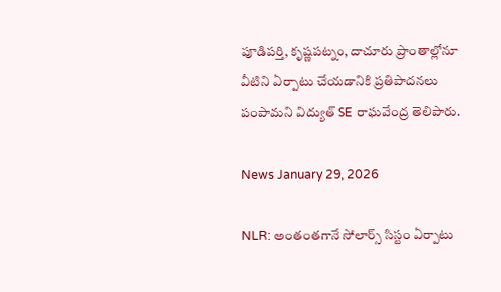పూడిపర్తి, కృష్ణపట్నం, దాచూరు ప్రాంతాల్లోనూ వీటిని ఏర్పాటు చేయడానికి ప్రతిపాదనలు పంపామని విద్యుత్ SE రాఘవేంద్ర తెలిపారు.

News January 29, 2026

NLR: అంతంతగానే సోలార్స్ సిస్టం ఏర్పాటు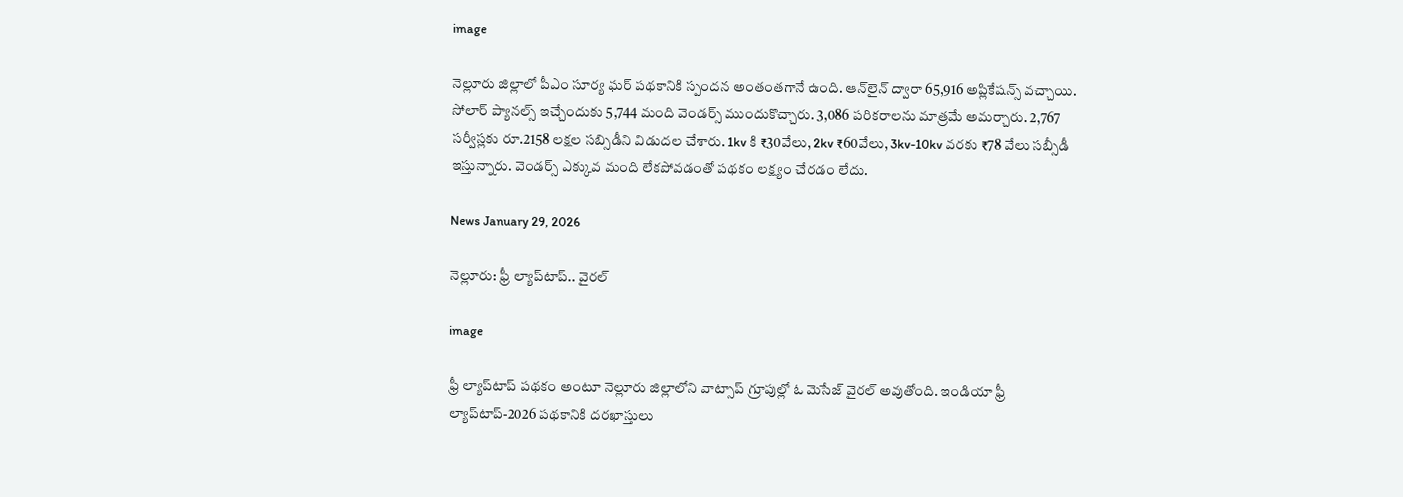image

నెల్లూరు జిల్లాలో పీఎం సూర్య ఘర్ పథకానికి స్పందన అంతంతగానే ఉంది. ఆన్‌లైన్ ద్వారా 65,916 అప్లికేషన్స్ వచ్చాయి. సోలార్ ప్యానల్స్ ఇచ్చేందుకు 5,744 మంది వెండర్స్ ముందుకొచ్చారు. 3,086 పరికరాలను మాత్రమే అమర్చారు. 2,767 సర్వీస్లకు రూ.2158 లక్షల సబ్సిడీని విడుదల చేశారు. 1kv కి ₹30వేలు, 2kv ₹60వేలు, 3kv-10kv వరకు ₹78 వేలు సబ్సీడీ ఇస్తున్నారు. వెండర్స్ ఎక్కువ మంది లేకపోవడంతో పథకం లక్ష్యం చేరడం లేదు.

News January 29, 2026

నెల్లూరు: ఫ్రీ ల్యాప్‌టాప్.. వైరల్

image

ఫ్రీ ల్యాప్‌టాప్ పథకం అంటూ నెల్లూరు జిల్లాలోని వాట్సాప్‌ గ్రూపుల్లో ఓ మెసేజ్ వైరల్ అవుతోంది. ఇండియా ఫ్రీ ల్యాప్‌టాప్-2026 పథకానికి దరఖాస్తులు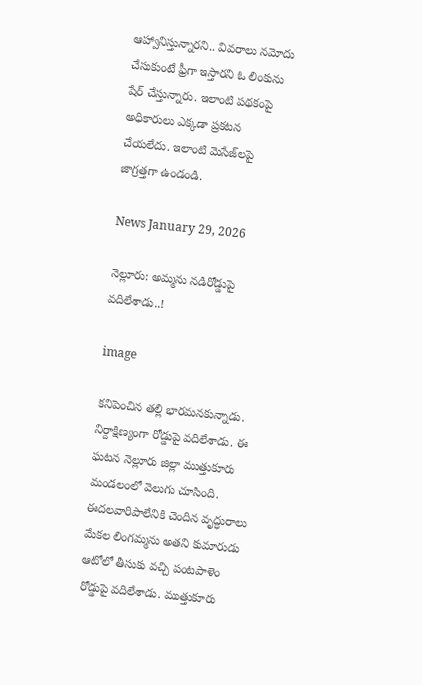ఆహ్వానిస్తున్నారని.. వివరాలు నమోదు చేసుకుంటే ఫ్రీగా ఇస్తారని ఓ లింకును షేర్ చేస్తున్నారు. ఇలాంటి పథకంపై అధికారులు ఎక్కడా ప్రకటన చేయలేదు. ఇలాంటి మెసేజ్‌లపై జాగ్రత్తగా ఉండండి.

News January 29, 2026

నెల్లూరు: అమ్మను నడిరోడ్డుపై వదిలేశాడు..!

image

కనిపెంచిన తల్లి భారమనకున్నాడు. నిర్దాక్షిణ్యంగా రోడ్డుపై వదిలేశాడు. ఈ ఘటన నెల్లూరు జిల్లా ముత్తుకూరు మండలంలో వెలుగు చూసింది. ఈదలవారిపాలేనికి చెందిన వృద్ధురాలు మేకల లింగమ్మను అతని కుమారుడు ఆటోలో తీసుకు వచ్చి పంటపాళెం రోడ్డుపై వదిలేశాడు. ముత్తుకూరు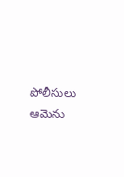పోలీసులు ఆమెను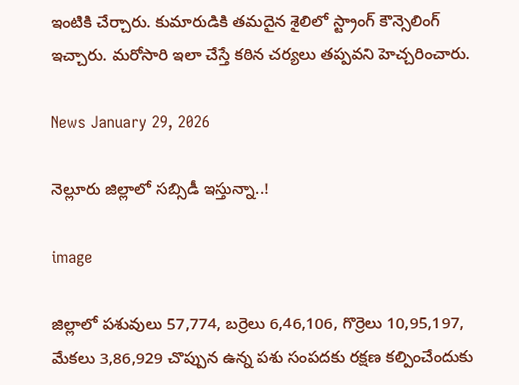ఇంటికి చేర్చారు. కుమారుడికి తమదైన శైలిలో స్ట్రాంగ్ కౌన్సెలింగ్ ఇచ్చారు. మరోసారి ఇలా చేస్తే కఠిన చర్యలు తప్పవని హెచ్చరించారు.

News January 29, 2026

నెల్లూరు జిల్లాలో సబ్సిడీ ఇస్తున్నా..!

image

జిల్లాలో పశువులు 57,774, బర్రెలు 6,46,106, గొర్రెలు 10,95,197, మేకలు 3,86,929 చొప్పున ఉన్న పశు సంపదకు రక్షణ కల్పించేందుకు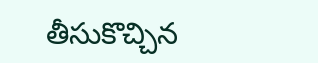తీసుకొచ్చిన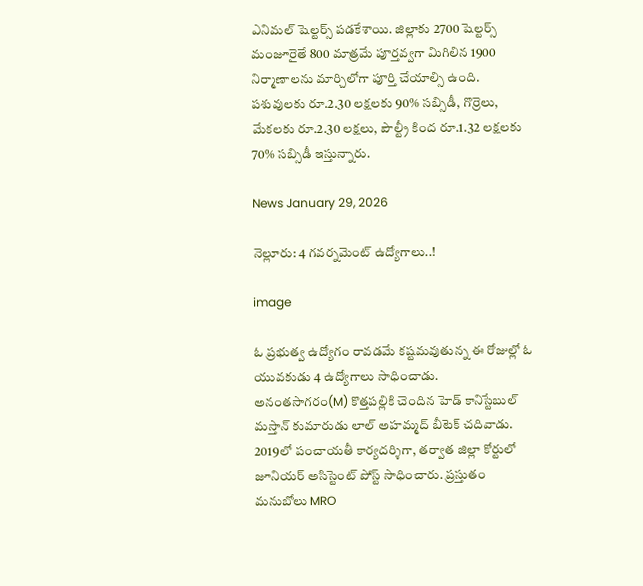ఎనిమల్ షెల్టర్స్ పడకేశాయి. జిల్లాకు 2700 షెల్టర్స్ మంజూరైతే 800 మాత్రమే పూర్తవ్వగా మిగిలిన 1900 నిర్మాణాలను మార్చిలోగా పూర్తి చేయాల్సి ఉంది. పశువులకు రూ.2.30 లక్షలకు 90% సబ్సిడీ, గొర్రెలు, మేకలకు రూ.2.30 లక్షలు, పౌల్ట్రీ కింద రూ.1.32 లక్షలకు 70% సబ్సిడీ ఇస్తున్నారు.

News January 29, 2026

నెల్లూరు: 4 గవర్నమెంట్ ఉద్యోగాలు..!

image

ఓ ప్రభుత్వ ఉద్యోగం రావడమే కష్టమవుతున్న ఈ రోజుల్లో ఓ యువకుడు 4 ఉద్యోగాలు సాధించాడు. అనంతసాగరం(M) కొత్తపల్లికి చెందిన హెడ్ కానిస్టేబుల్ మస్తాన్ కుమారుడు లాల్ అహమ్మద్ బీటెక్ చదివాడు. 2019లో పంచాయతీ కార్యదర్శిగా, తర్వాత జిల్లా కోర్టులో జూనియర్ అసిస్టెంట్ పోస్ట్ సాధించారు. ప్రస్తుతం మనుబోలు MRO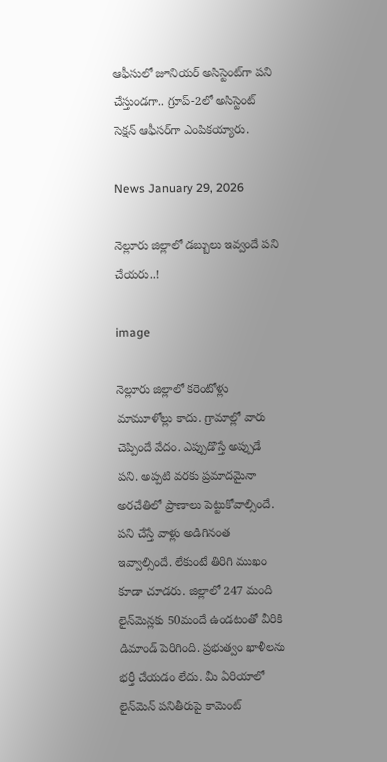ఆఫీసులో జూనియర్ అసిస్టెంట్‌గా పని చేస్తుండగా.. గ్రూప్-2లో అసిస్టెంట్ సెక్షన్ ఆఫీసర్‌గా ఎంపికయ్యారు.

News January 29, 2026

నెల్లూరు జిల్లాలో డబ్బులు ఇవ్వందే పని చేయరు..!

image

నెల్లూరు జిల్లాలో కరెంటోళ్లు మామూళోల్లు కాదు. గ్రామాల్లో వారు చెప్పిందే వేదం. ఎప్పుడొస్తే అప్పుడే పని. అప్పటి వరకు ప్రమాదమైనా అరచేతిలో ప్రాణాలు పెట్టుకోవాల్సిందే. పని చేస్తే వాళ్లు అడిగినంత ఇవ్వాల్సిందే. లేకుంటే తిరిగి ముఖం కూడా చూడరు. జిల్లాలో 247 మంది లైన్‌మెన్లకు 50మందే ఉండటంతో వీరికి డిమాండ్‌ పెరిగింది. ప్రభుత్వం ఖాళీలను భర్తీ చేయడం లేదు. మీ ఏరియాలో లైన్‌మెన్ పనితీరుపై కామెంట్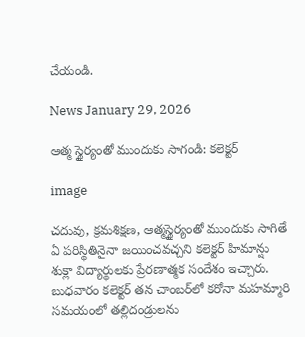చేయండి.

News January 29, 2026

ఆత్మ స్థైర్యంతో ముందుకు సాగండి: కలెక్టర్

image

చదువు, క్రమశిక్షణ, ఆత్మస్థైర్యంతో ముందుకు సాగితే ఏ పరిస్థితినైనా జయించవచ్చని కలెక్టర్ హిమాన్షు శుక్లా విద్యార్థులకు ప్రేరణాత్మక సందేశం ఇచ్చారు. బుధవారం కలెక్టర్ తన చాంబర్‌లో కరోనా మహమ్మారి సమయంలో తల్లిదండ్రులను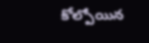కోల్పోయిన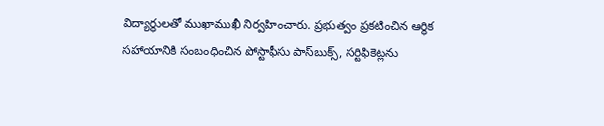విద్యార్థులతో ముఖాముఖీ నిర్వహించారు. ప్రభుత్వం ప్రకటించిన ఆర్థిక సహాయానికి సంబంధించిన పోస్టాఫీసు పాస్‌బుక్స్‌, సర్టిఫికెట్లను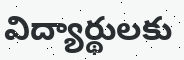విద్యార్థులకు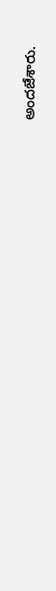అందజేశారు.